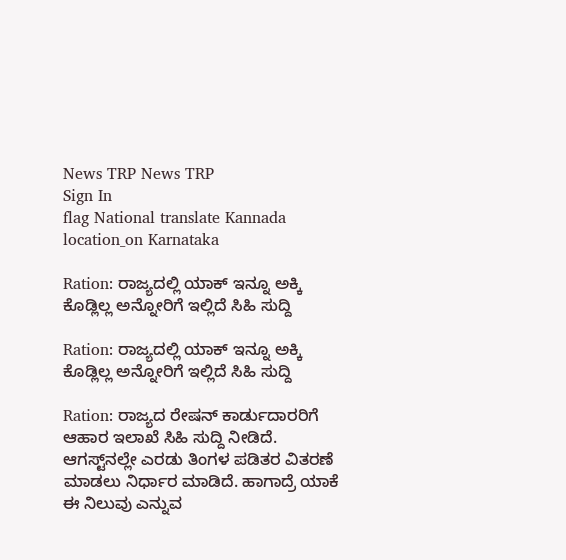News TRP News TRP
Sign In
flag National translate Kannada location_on Karnataka

Ration: ರಾಜ್ಯದಲ್ಲಿ ಯಾಕ್‌ ಇನ್ನೂ ಅಕ್ಕಿ ಕೊಡ್ಲಿಲ್ಲ ಅನ್ನೋರಿಗೆ ಇಲ್ಲಿದೆ ಸಿಹಿ ಸುದ್ದಿ

Ration: ರಾಜ್ಯದಲ್ಲಿ ಯಾಕ್‌ ಇನ್ನೂ ಅಕ್ಕಿ ಕೊಡ್ಲಿಲ್ಲ ಅನ್ನೋರಿಗೆ ಇಲ್ಲಿದೆ ಸಿಹಿ ಸುದ್ದಿ

Ration: ರಾಜ್ಯದ ರೇಷನ್ ಕಾರ್ಡುದಾರರಿಗೆ ಆಹಾರ ಇಲಾಖೆ ಸಿಹಿ ಸುದ್ದಿ ನೀಡಿದೆ. ಆಗಸ್ಟ್‌ನಲ್ಲೇ ಎರಡು ತಿಂಗಳ ಪಡಿತರ ವಿತರಣೆ ಮಾಡಲು ನಿರ್ಧಾರ ಮಾಡಿದೆ. ಹಾಗಾದ್ರೆ ಯಾಕೆ ಈ ನಿಲುವು ಎನ್ನುವ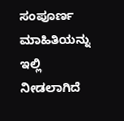ಸಂಪೂರ್ಣ ಮಾಹಿತಿಯನ್ನು ಇಲ್ಲಿ ನೀಡಲಾಗಿದೆ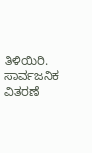ತಿಳಿಯಿರಿ. ಸಾರ್ವಜನಿಕ ವಿತರಣೆ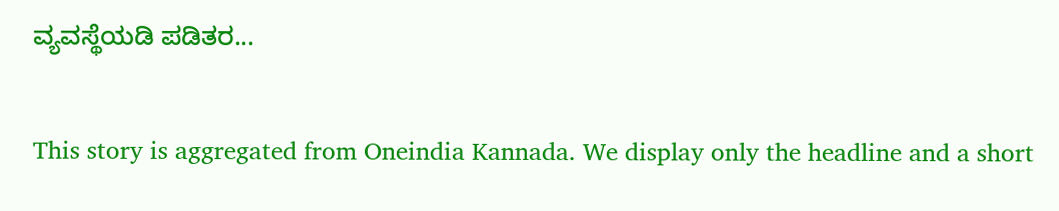ವ್ಯವಸ್ಥೆಯಡಿ ಪಡಿತರ...

This story is aggregated from Oneindia Kannada. We display only the headline and a short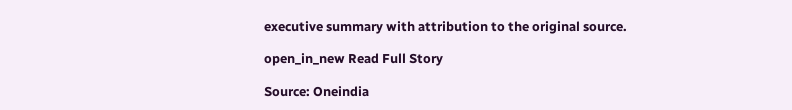executive summary with attribution to the original source.

open_in_new Read Full Story

Source: Oneindia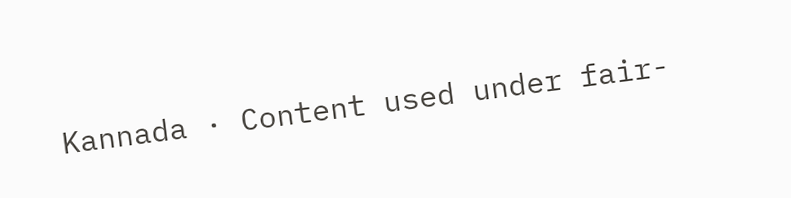Kannada · Content used under fair-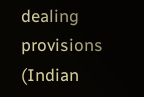dealing provisions (Indian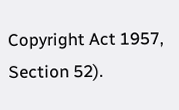Copyright Act 1957, Section 52).